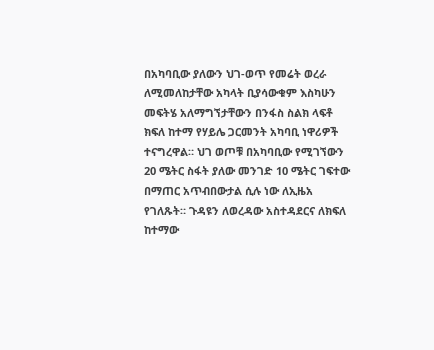በአካባቢው ያለውን ህገ-ወጥ የመሬት ወረራ ለሚመለከታቸው አካላት ቢያሳውቁም እስካሁን መፍትሄ አለማግኘታቸውን በንፋስ ስልክ ላፍቶ ክፍለ ከተማ የሃይሌ ጋርመንት አካባቢ ነዋሪዎች ተናግረዋል። ህገ ወጦቹ በአካባቢው የሚገኘውን 20 ሜትር ስፋት ያለው መንገድ 10 ሜትር ገፍተው በማጠር አጥብበውታል ሲሉ ነው ለኢዜአ የገለጹት። ጉዳዩን ለወረዳው አስተዳደርና ለክፍለ ከተማው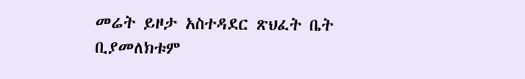መሬት ይዞታ አስተዳደር ጽህፈት ቤት ቢያመለክቱም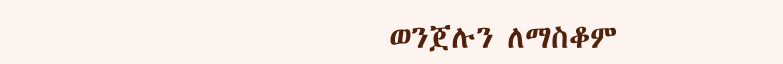ወንጀሉን ለማስቆም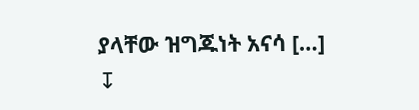ያላቸው ዝግጁነት አናሳ […]
↧